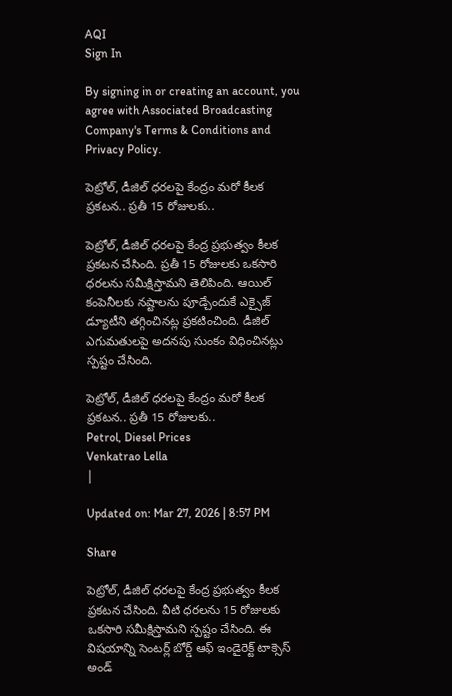AQI
Sign In

By signing in or creating an account, you agree with Associated Broadcasting Company's Terms & Conditions and Privacy Policy.

పెట్రోల్, డీజిల్ ధరలపై కేంద్రం మరో కీలక ప్రకటన.. ప్రతీ 15 రోజులకు..

పెట్రోల్, డీజిల్ ధరలపై కేంద్ర ప్రభుత్వం కీలక ప్రకటన చేసింది. ప్రతీ 15 రోజులకు ఒకసారి ధరలను సమీక్షిస్తామని తెలిపింది. ఆయిల్ కంపెనీలకు నష్టాలను పూడ్చేందుకే ఎక్సైజ్ డ్యూటీని తగ్గించినట్ల ప్రకటించింది. డీజిల్ ఎగుమతులపై అదనపు సుంకం విధించినట్లు స్పష్టం చేసింది.

పెట్రోల్, డీజిల్ ధరలపై కేంద్రం మరో కీలక ప్రకటన.. ప్రతీ 15 రోజులకు..
Petrol, Diesel Prices
Venkatrao Lella
|

Updated on: Mar 27, 2026 | 8:57 PM

Share

పెట్రోల్, డీజిల్ ధరలపై కేంద్ర ప్రభుత్వం కీలక ప్రకటన చేసింది. వీటి ధరలను 15 రోజులకు ఒకసారి సమీక్షిస్తామని స్పష్టం చేసింది. ఈ విషయాన్ని సెంటర్ల్ బోర్డ్ ఆఫ్ ఇండైరెక్ట్ టాక్సెస్ అండ్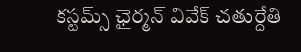కస్టమ్స్ ఛైర్మన్ వివేక్ చతుర్దేతి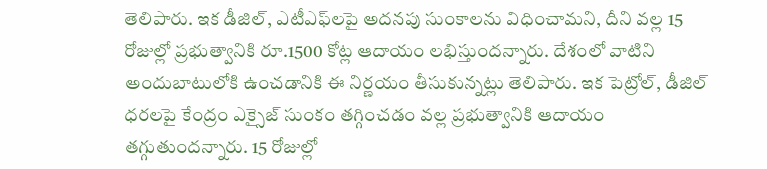తెలిపారు. ఇక డీజిల్, ఎటీఎఫ్‌లపై అదనపు సుంకాలను విధించామని, దీని వల్ల 15 రోజుల్లో ప్రభుత్వానికి రూ.1500 కోట్ల ఆదాయం లభిస్తుందన్నారు. దేశంలో వాటిని అందుబాటులోకి ఉంచడానికి ఈ నిర్ణయం తీసుకున్నట్లు తెలిపారు. ఇక పెట్రోల్, డీజిల్ ధరలపై కేంద్రం ఎక్సైజ్ సుంకం తగ్గించడం వల్ల ప్రభుత్వానికి ఆదాయం తగ్గుతుందన్నారు. 15 రోజుల్లో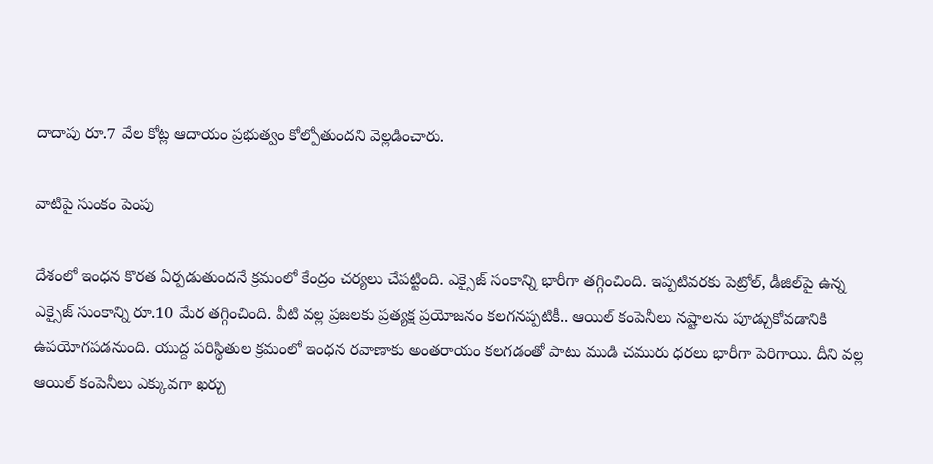దాదాపు రూ.7 వేల కోట్ల ఆదాయం ప్రభుత్వం కోల్పోతుందని వెల్లడించారు.

వాటిపై సుంకం పెంపు

దేశంలో ఇంధన కొరత ఏర్పడుతుందనే క్రమంలో కేంద్రం చర్యలు చేపట్టింది. ఎక్సైజ్ సంకాన్ని భారీగా తగ్గించింది. ఇప్పటివరకు పెట్రోల్, డీజిల్‌పై ఉన్న ఎక్సైజ్ సుంకాన్ని రూ.10 మేర తగ్గించింది. వీటి వల్ల ప్రజలకు ప్రత్యక్ష ప్రయోజనం కలగనప్పటికీ.. ఆయిల్ కంపెనీలు నష్టాలను పూడ్చుకోవడానికి ఉపయోగపడనుంది. యుద్ద పరిస్థితుల క్రమంలో ఇంధన రవాణాకు అంతరాయం కలగడంతో పాటు ముడి చమురు ధరలు భారీగా పెరిగాయి. దీని వల్ల ఆయిల్ కంపెనీలు ఎక్కువగా ఖర్చు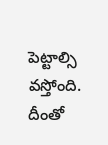పెట్టాల్సి వస్తోంది. దీంతో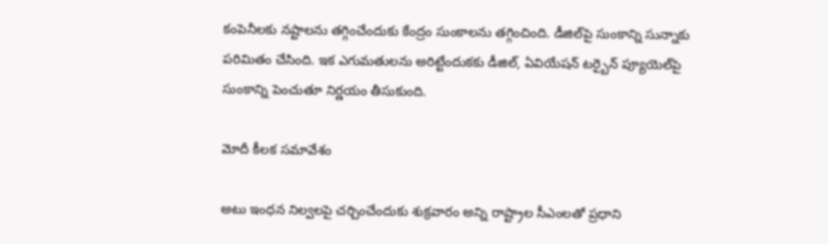కంపెనీలకు నష్టాలను తగ్గించేందుకు కేంద్రం సుంకాలను తగ్గించింది. డీజిల్‌పై సుంకాన్ని సున్నాకు పరిమితం చేసింది. ఇక ఎగుమతులను అరిట్టేందుకకు డీజిల్, ఏవియేషన్ టర్బైన్ ప్యూయెల్‌పై సుంకాన్ని పెంచుతూ నిర్ణయం తీసుకుంది.

మోదీ కీలక సమావేశం

అటు ఇంధన నిల్వలపై చర్చించేందుకు శుక్రవారం అన్ని రాష్ట్రాల సీఎంలతో ప్రధాని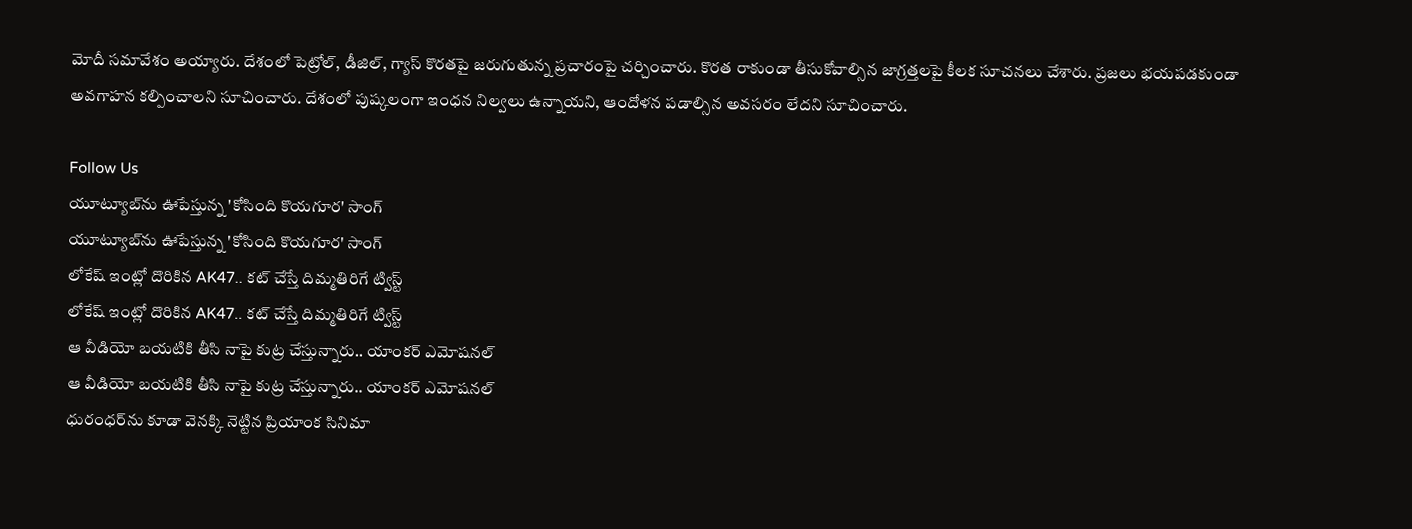మోదీ సమావేశం అయ్యారు. దేశంలో పెట్రోల్, డీజిల్, గ్యాస్ కొరతపై జరుగుతున్న ప్రచారంపై చర్చించారు. కొరత రాకుండా తీసుకోవాల్సిన జాగ్రత్తలపై కీలక సూచనలు చేశారు. ప్రజలు భయపడకుండా అవగాహన కల్పించాలని సూచించారు. దేశంలో పుష్కలంగా ఇంధన నిల్వలు ఉన్నాయని, ఆందోళన పడాల్సిన అవసరం లేదని సూచించారు.

Follow Us
యూట్యూబ్‌ను ఊపేస్తున్న 'కోసింది కొయగూర' సాంగ్
యూట్యూబ్‌ను ఊపేస్తున్న 'కోసింది కొయగూర' సాంగ్
లోకేష్‌ ఇంట్లో దొరికిన AK47.. కట్ చేస్తే దిమ్మతిరిగే ట్విస్ట్
లోకేష్‌ ఇంట్లో దొరికిన AK47.. కట్ చేస్తే దిమ్మతిరిగే ట్విస్ట్
ఆ వీడియో బయటికి తీసి నాపై కుట్ర చేస్తున్నారు.. యాంకర్ ఎమోషనల్
ఆ వీడియో బయటికి తీసి నాపై కుట్ర చేస్తున్నారు.. యాంకర్ ఎమోషనల్
ధురంధర్‌ను కూడా వెనక్కి నెట్టిన ప్రియాంక సినిమా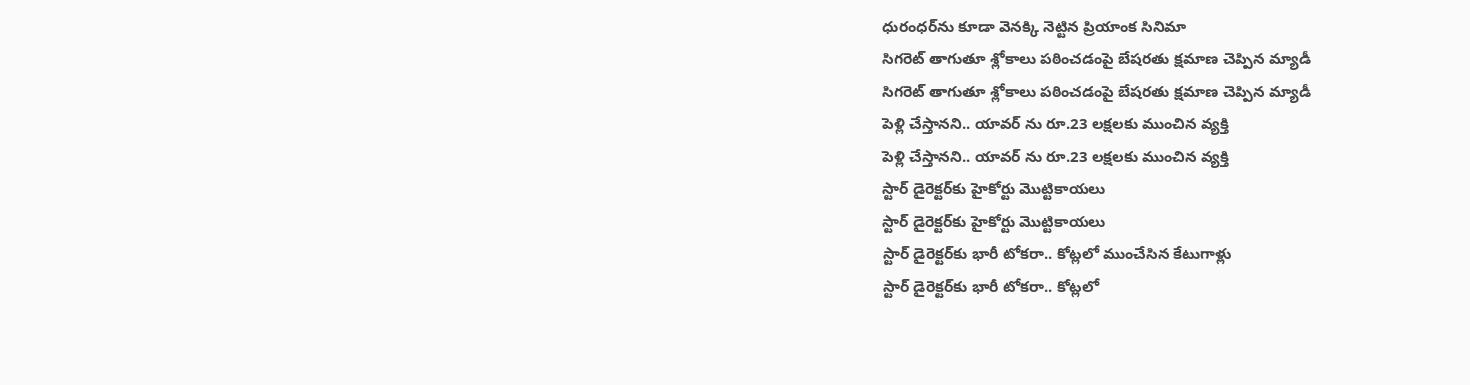ధురంధర్‌ను కూడా వెనక్కి నెట్టిన ప్రియాంక సినిమా
సిగరెట్ తాగుతూ శ్లోకాలు పఠించడంపై బేషరతు క్షమాణ చెప్పిన మ్యాడీ
సిగరెట్ తాగుతూ శ్లోకాలు పఠించడంపై బేషరతు క్షమాణ చెప్పిన మ్యాడీ
పెళ్లి చేస్తానని.. యావర్‌ ను రూ.23 లక్షలకు ముంచిన వ్యక్తి
పెళ్లి చేస్తానని.. యావర్‌ ను రూ.23 లక్షలకు ముంచిన వ్యక్తి
స్టార్ డైరెక్టర్‌కు హైకోర్టు మొట్టికాయలు
స్టార్ డైరెక్టర్‌కు హైకోర్టు మొట్టికాయలు
స్టార్ డైరెక్టర్‌కు భారీ టోకరా.. కోట్లలో ముంచేసిన కేటుగాళ్లు
స్టార్ డైరెక్టర్‌కు భారీ టోకరా.. కోట్లలో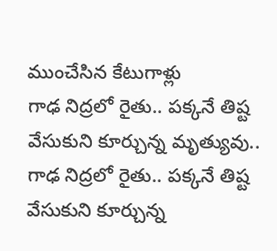ముంచేసిన కేటుగాళ్లు
గాఢ నిద్రలో రైతు.. పక్కనే తిష్ట వేసుకుని కూర్చున్న మృత్యువు..
గాఢ నిద్రలో రైతు.. పక్కనే తిష్ట వేసుకుని కూర్చున్న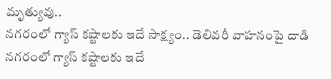మృత్యువు..
నగరంలో గ్యాస్‌ కష్టాలకు ఇదే సాక్ష్యం.. డెలివరీ వాహనంపై దాడి
నగరంలో గ్యాస్‌ కష్టాలకు ఇదే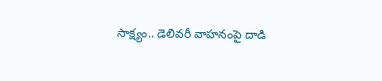సాక్ష్యం.. డెలివరీ వాహనంపై దాడి